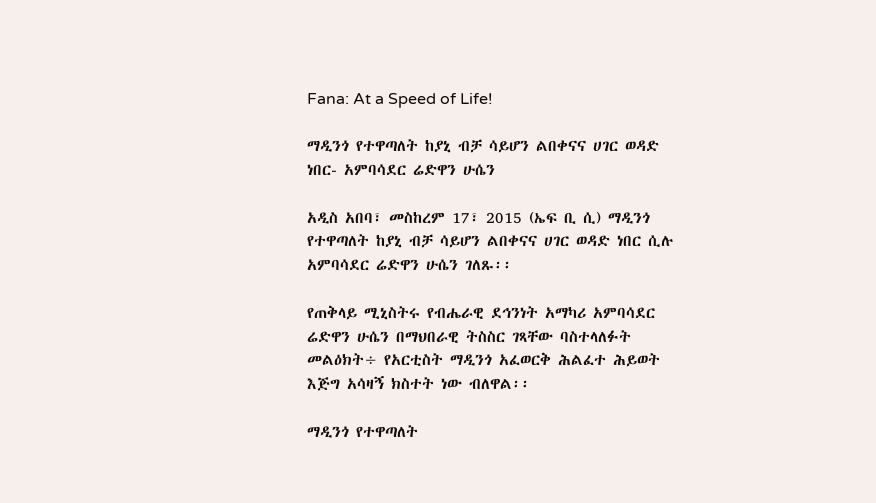Fana: At a Speed of Life!

ማዲንጎ የተዋጣለት ከያኒ ብቻ ሳይሆን ልበቀናና ሀገር ወዳድ ነበር- አምባሳደር ሬድዋን ሁሴን

አዲስ አበባ፣ መስከረም 17፣ 2015 (ኤፍ ቢ ሲ) ማዲንጎ የተዋጣለት ከያኒ ብቻ ሳይሆን ልበቀናና ሀገር ወዳድ ነበር ሲሉ አምባሳደር ሬድዋን ሁሴን ገለጹ፡፡

የጠቅላይ ሚኒስትሩ የብሔራዊ ደኅንነት አማካሪ አምባሳደር ሬድዋን ሁሴን በማህበራዊ ትስስር ገጻቸው ባስተላለፉት መልዕክት÷ የአርቲስት ማዲንጎ አፈወርቅ ሕልፈተ ሕይወት እጅግ አሳዛኝ ክስተት ነው ብለዋል፡፡

ማዲንጎ የተዋጣለት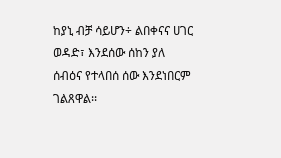ከያኒ ብቻ ሳይሆን÷ ልበቀናና ሀገር ወዳድ፣ እንደሰው ሰከን ያለ ሰብዕና የተላበሰ ሰው እንደነበርም ገልጸዋል፡፡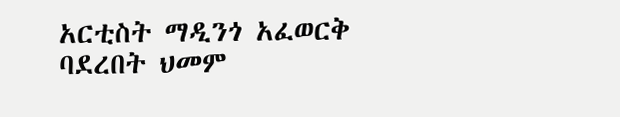አርቲስት ማዲንጎ አፈወርቅ ባደረበት ህመም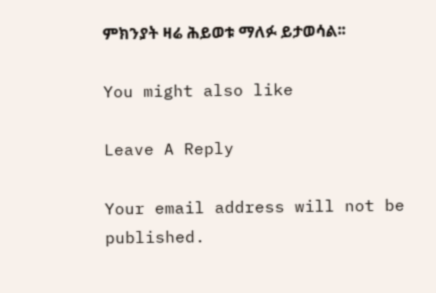ምክንያት ዛሬ ሕይወቱ ማለፉ ይታወሳል፡፡

You might also like

Leave A Reply

Your email address will not be published.